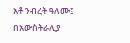አቶ ንብረት ዓለሙ፤ በአውስትራሊያ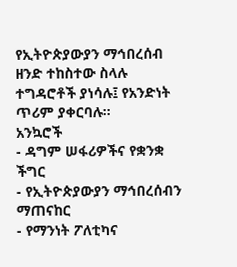የኢትዮጵያውያን ማኅበረሰብ ዘንድ ተከስተው ስላሉ ተግዳሮቶች ያነሳሉ፤ የአንድነት ጥሪም ያቀርባሉ።
አንኳሮች
- ዳግም ሠፋሪዎችና የቋንቋ ችግር
- የኢትዮጵያውያን ማኅበረሰብን ማጠናከር
- የማንነት ፖለቲካና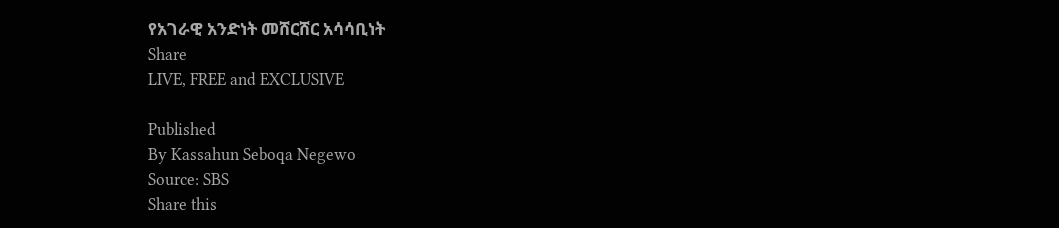የአገራዊ አንድነት መሸርሸር አሳሳቢነት
Share
LIVE, FREE and EXCLUSIVE

Published
By Kassahun Seboqa Negewo
Source: SBS
Share this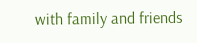with family and friends